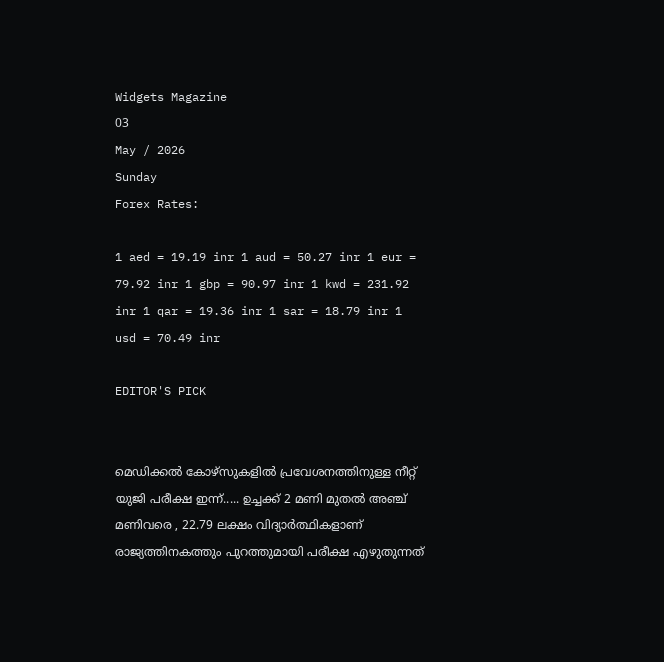Widgets Magazine
03
May / 2026
Sunday
Forex Rates:

1 aed = 19.19 inr 1 aud = 50.27 inr 1 eur = 79.92 inr 1 gbp = 90.97 inr 1 kwd = 231.92 inr 1 qar = 19.36 inr 1 sar = 18.79 inr 1 usd = 70.49 inr

EDITOR'S PICK


മെഡിക്കല്‍ കോഴ്‌സുകളില്‍ പ്രവേശനത്തിനുള്ള നീറ്റ് യുജി പരീക്ഷ ഇന്ന്..... ഉച്ചക്ക് 2 മണി മുതല്‍ അഞ്ച് മണിവരെ , 22.79 ലക്ഷം വിദ്യാര്‍ത്ഥികളാണ് രാജ്യത്തിനകത്തും പുറത്തുമായി പരീക്ഷ എഴുതുന്നത്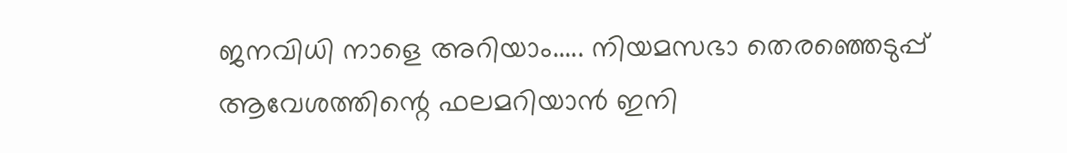ജനവിധി നാളെ അറിയാം..... നിയമസഭാ തെരഞ്ഞെടുപ്പ്‌ ആവേശത്തിന്റെ ഫലമറിയാൻ ഇനി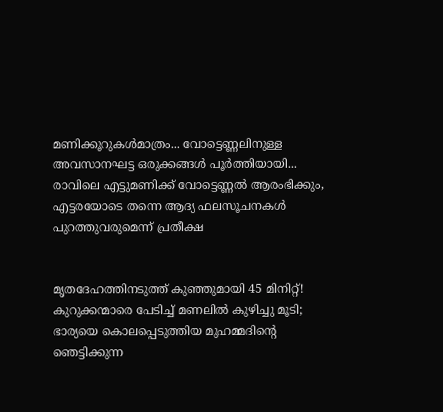മണിക്കൂറുകൾമാത്രം... വോട്ടെണ്ണലിനുള്ള അവസാനഘട്ട ഒരുക്കങ്ങൾ പൂർത്തിയായി... രാവിലെ എട്ടുമണിക്ക് വോട്ടെണ്ണൽ ആരംഭിക്കും, എട്ടരയോടെ തന്നെ ആദ്യ ഫലസൂചനകൾ പുറത്തുവരുമെന്ന് പ്രതീക്ഷ


മൃതദേഹത്തിനടുത്ത് കുഞ്ഞുമായി 45 മിനിറ്റ്! കുറുക്കന്മാരെ പേടിച്ച് മണലിൽ കുഴിച്ചു മൂടി; ഭാര്യയെ കൊലപ്പെടുത്തിയ മുഹമ്മദിന്റെ ഞെട്ടിക്കുന്ന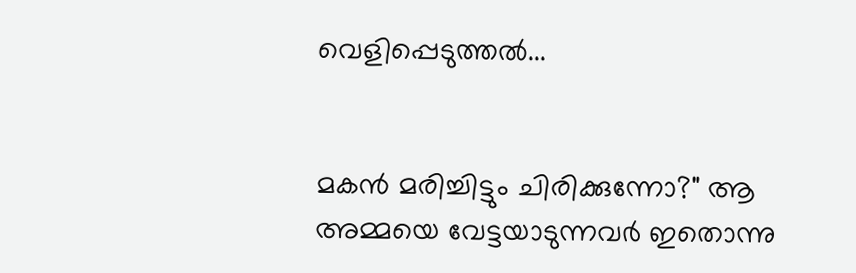വെളിപ്പെടുത്തൽ...


മകൻ മരിച്ചിട്ടും ചിരിക്കുന്നോ?" ആ അമ്മയെ വേട്ടയാടുന്നവർ ഇതൊന്നു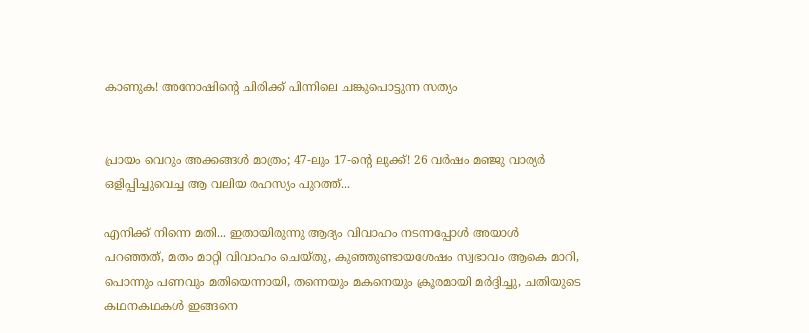കാണുക! അനോഷിന്റെ ചിരിക്ക് പിന്നിലെ ചങ്കുപൊട്ടുന്ന സത്യം


പ്രായം വെറും അക്കങ്ങൾ മാത്രം; 47-ലും 17-ന്റെ ലുക്ക്! 26 വർഷം മഞ്ജു വാര്യർ ഒളിപ്പിച്ചുവെച്ച ആ വലിയ രഹസ്യം പുറത്ത്...

എനിക്ക് നിന്നെ മതി... ഇതായിരുന്നു ആദ്യം വിവാഹം നടന്നപ്പോള്‍ അയാള്‍ പറഞ്ഞത്, മതം മാറ്റി വിവാഹം ചെയ്തു, കുഞ്ഞുണ്ടായശേഷം സ്വഭാവം ആകെ മാറി, പൊന്നും പണവും മതിയെന്നായി, തന്നെയും മകനെയും ക്രൂരമായി മര്‍ദ്ദിച്ചു, ചതിയുടെ കഥനകഥകള്‍ ഇങ്ങനെ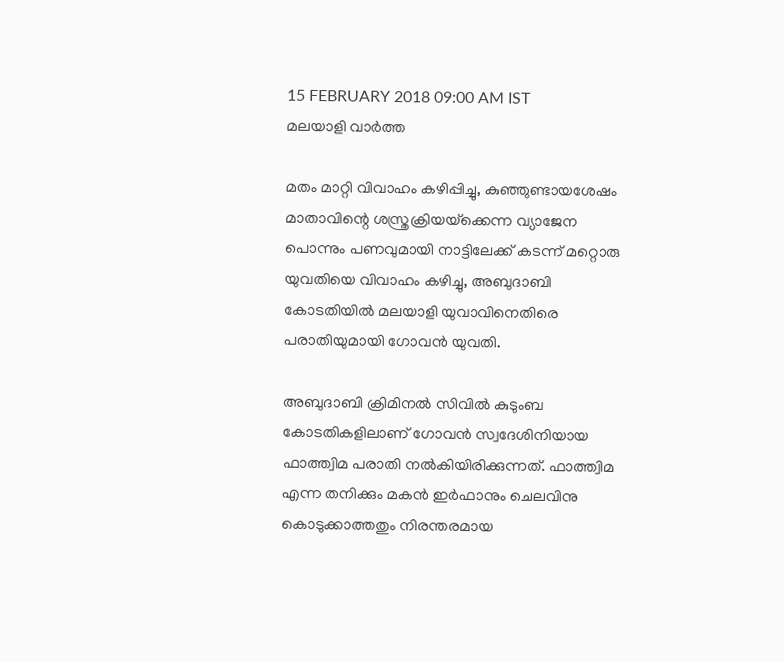15 FEBRUARY 2018 09:00 AM IST
മലയാളി വാര്‍ത്ത

മതം മാറ്റി വിവാഹം കഴിപ്പിച്ചു, കുഞ്ഞുണ്ടായശേഷം മാതാവിന്റെ ശസ്ത്രക്രിയയ്‌ക്കെന്ന വ്യാജേന പൊന്നും പണവുമായി നാട്ടിലേക്ക് കടന്ന് മറ്റൊരു യുവതിയെ വിവാഹം കഴിച്ചു, അബുദാബി കോടതിയില്‍ മലയാളി യുവാവിനെതിരെ പരാതിയുമായി ഗോവന്‍ യുവതി.

അബുദാബി ക്രിമിനല്‍ സിവില്‍ കുടുംബ കോടതികളിലാണ് ഗോവന്‍ സ്വദേശിനിയായ ഫാത്ത്വിമ പരാതി നല്‍കിയിരിക്കുന്നത്. ഫാത്ത്വിമ എന്ന തനിക്കും മകന്‍ ഇര്‍ഫാനും ചെലവിനു കൊടുക്കാത്തതും നിരന്തരമായ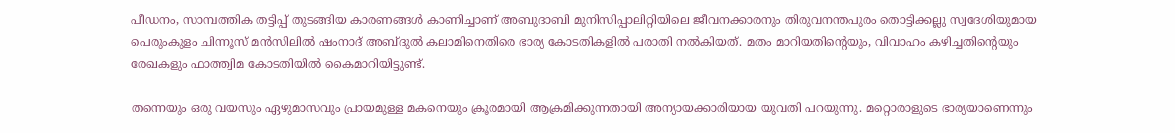പീഡനം, സാമ്പത്തിക തട്ടിപ്പ് തുടങ്ങിയ കാരണങ്ങള്‍ കാണിച്ചാണ് അബുദാബി മുനിസിപ്പാലിറ്റിയിലെ ജീവനക്കാരനും തിരുവനന്തപുരം തൊട്ടിക്കല്ലു സ്വദേശിയുമായ പെരുംകുളം ചിന്നൂസ് മന്‍സിലില്‍ ഷംനാദ് അബ്ദുല്‍ കലാമിനെതിരെ ഭാര്യ കോടതികളില്‍ പരാതി നല്‍കിയത്. മതം മാറിയതിന്റെയും, വിവാഹം കഴിച്ചതിന്റെയും രേഖകളും ഫാത്ത്വിമ കോടതിയില്‍ കൈമാറിയിട്ടുണ്ട്.

തന്നെയും ഒരു വയസും ഏഴുമാസവും പ്രായമുള്ള മകനെയും ക്രൂരമായി ആക്രമിക്കുന്നതായി അന്യായക്കാരിയായ യുവതി പറയുന്നു. മറ്റൊരാളുടെ ഭാര്യയാണെന്നും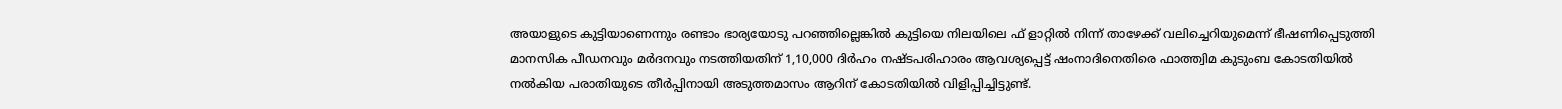അയാളുടെ കുട്ടിയാണെന്നും രണ്ടാം ഭാര്യയോടു പറഞ്ഞില്ലെങ്കില്‍ കുട്ടിയെ നിലയിലെ ഫ് ളാറ്റില്‍ നിന്ന് താഴേക്ക് വലിച്ചെറിയുമെന്ന് ഭീഷണിപ്പെടുത്തി മാനസിക പീഡനവും മര്‍ദനവും നടത്തിയതിന് 1,10,000 ദിര്‍ഹം നഷ്ടപരിഹാരം ആവശ്യപ്പെട്ട് ഷംനാദിനെതിരെ ഫാത്ത്വിമ കുടുംബ കോടതിയില്‍ നല്‍കിയ പരാതിയുടെ തീര്‍പ്പിനായി അടുത്തമാസം ആറിന് കോടതിയില്‍ വിളിപ്പിച്ചിട്ടുണ്ട്.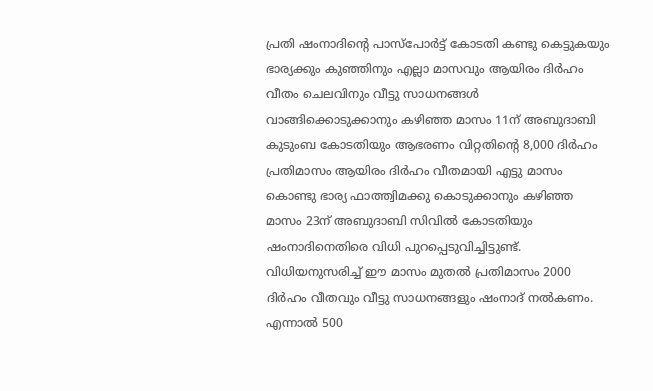പ്രതി ഷംനാദിന്റെ പാസ്‌പോര്‍ട്ട് കോടതി കണ്ടു കെട്ടുകയും ഭാര്യക്കും കുഞ്ഞിനും എല്ലാ മാസവും ആയിരം ദിര്‍ഹം വീതം ചെലവിനും വീട്ടു സാധനങ്ങള്‍ വാങ്ങിക്കൊടുക്കാനും കഴിഞ്ഞ മാസം 11ന് അബുദാബി കുടുംബ കോടതിയും ആഭരണം വിറ്റതിന്റെ 8,000 ദിര്‍ഹം പ്രതിമാസം ആയിരം ദിര്‍ഹം വീതമായി എട്ടു മാസം കൊണ്ടു ഭാര്യ ഫാത്ത്വിമക്കു കൊടുക്കാനും കഴിഞ്ഞ മാസം 23ന് അബുദാബി സിവില്‍ കോടതിയും ഷംനാദിനെതിരെ വിധി പുറപ്പെടുവിച്ചിട്ടുണ്ട്. വിധിയനുസരിച്ച് ഈ മാസം മുതല്‍ പ്രതിമാസം 2000 ദിര്‍ഹം വീതവും വീട്ടു സാധനങ്ങളും ഷംനാദ് നല്‍കണം. എന്നാല്‍ 500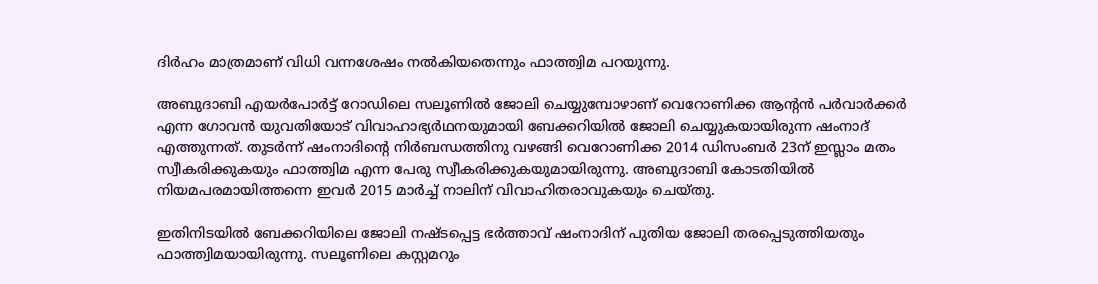ദിര്‍ഹം മാത്രമാണ് വിധി വന്നശേഷം നല്‍കിയതെന്നും ഫാത്ത്വിമ പറയുന്നു.

അബുദാബി എയര്‍പോര്‍ട്ട് റോഡിലെ സലൂണില്‍ ജോലി ചെയ്യുമ്പോഴാണ് വെറോണിക്ക ആന്റന്‍ പര്‍വാര്‍ക്കര്‍ എന്ന ഗോവന്‍ യുവതിയോട് വിവാഹാഭ്യര്‍ഥനയുമായി ബേക്കറിയില്‍ ജോലി ചെയ്യുകയായിരുന്ന ഷംനാദ് എത്തുന്നത്. തുടര്‍ന്ന് ഷംനാദിന്റെ നിര്‍ബന്ധത്തിനു വഴങ്ങി വെറോണിക്ക 2014 ഡിസംബര്‍ 23ന് ഇസ്ലാം മതം സ്വീകരിക്കുകയും ഫാത്ത്വിമ എന്ന പേരു സ്വീകരിക്കുകയുമായിരുന്നു. അബുദാബി കോടതിയില്‍ നിയമപരമായിത്തന്നെ ഇവര്‍ 2015 മാര്‍ച്ച് നാലിന് വിവാഹിതരാവുകയും ചെയ്തു.

ഇതിനിടയില്‍ ബേക്കറിയിലെ ജോലി നഷ്ടപ്പെട്ട ഭര്‍ത്താവ് ഷംനാദിന് പുതിയ ജോലി തരപ്പെടുത്തിയതും ഫാത്ത്വിമയായിരുന്നു. സലൂണിലെ കസ്റ്റമറും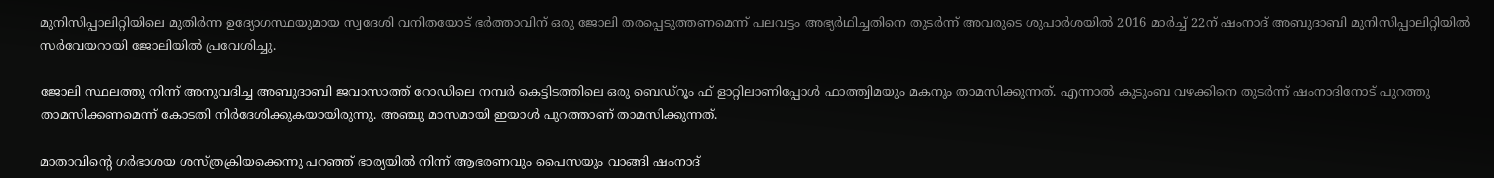മുനിസിപ്പാലിറ്റിയിലെ മുതിര്‍ന്ന ഉദ്യോഗസ്ഥയുമായ സ്വദേശി വനിതയോട് ഭര്‍ത്താവിന് ഒരു ജോലി തരപ്പെടുത്തണമെന്ന് പലവട്ടം അഭ്യര്‍ഥിച്ചതിനെ തുടര്‍ന്ന് അവരുടെ ശുപാര്‍ശയില്‍ 2016 മാര്‍ച്ച് 22ന് ഷംനാദ് അബുദാബി മുനിസിപ്പാലിറ്റിയില്‍ സര്‍വേയറായി ജോലിയില്‍ പ്രവേശിച്ചു.

ജോലി സ്ഥലത്തു നിന്ന് അനുവദിച്ച അബുദാബി ജവാസാത്ത് റോഡിലെ നമ്പര്‍ കെട്ടിടത്തിലെ ഒരു ബെഡ്‌റൂം ഫ് ളാറ്റിലാണിപ്പോള്‍ ഫാത്ത്വിമയും മകനും താമസിക്കുന്നത്. എന്നാല്‍ കുടുംബ വഴക്കിനെ തുടര്‍ന്ന് ഷംനാദിനോട് പുറത്തു താമസിക്കണമെന്ന് കോടതി നിര്‍ദേശിക്കുകയായിരുന്നു. അഞ്ചു മാസമായി ഇയാള്‍ പുറത്താണ് താമസിക്കുന്നത്.

മാതാവിന്റെ ഗര്‍ഭാശയ ശസ്ത്രക്രിയക്കെന്നു പറഞ്ഞ് ഭാര്യയില്‍ നിന്ന് ആഭരണവും പൈസയും വാങ്ങി ഷംനാദ്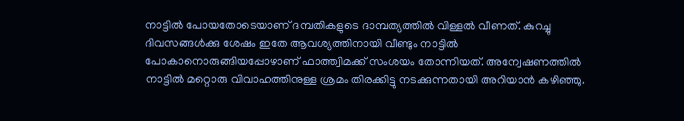നാട്ടില്‍ പോയതോടെയാണ് ദമ്പതികളുടെ ദാമ്പത്യത്തില്‍ വിള്ളല്‍ വീണത്. കുറച്ചു ദിവസങ്ങള്‍ക്കു ശേഷം ഇതേ ആവശ്യത്തിനായി വീണ്ടും നാട്ടില്‍ പോകാനൊരുങ്ങിയപ്പോഴാണ് ഫാത്ത്വിമക്ക് സംശയം തോന്നിയത്. അന്വേഷണത്തില്‍ നാട്ടില്‍ മറ്റൊരു വിവാഹത്തിനുള്ള ശ്രമം തിരക്കിട്ടു നടക്കുന്നതായി അറിയാന്‍ കഴിഞ്ഞു.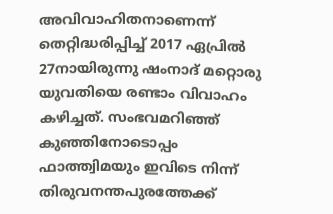അവിവാഹിതനാണെന്ന് തെറ്റിദ്ധരിപ്പിച്ച് 2017 ഏപ്രില്‍ 27നായിരുന്നു ഷംനാദ് മറ്റൊരു യുവതിയെ രണ്ടാം വിവാഹം കഴിച്ചത്. സംഭവമറിഞ്ഞ് കുഞ്ഞിനോടൊപ്പം ഫാത്ത്വിമയും ഇവിടെ നിന്ന് തിരുവനന്തപുരത്തേക്ക്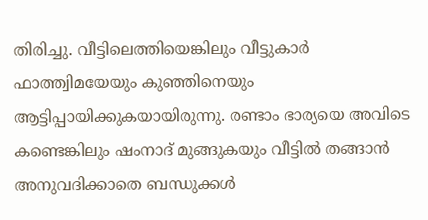തിരിച്ചു. വീട്ടിലെത്തിയെങ്കിലും വീട്ടുകാര്‍ ഫാത്ത്വിമയേയും കുഞ്ഞിനെയും ആട്ടിപ്പായിക്കുകയായിരുന്നു. രണ്ടാം ഭാര്യയെ അവിടെ കണ്ടെങ്കിലും ഷംനാദ് മുങ്ങുകയും വീട്ടില്‍ തങ്ങാന്‍ അനുവദിക്കാതെ ബന്ധുക്കള്‍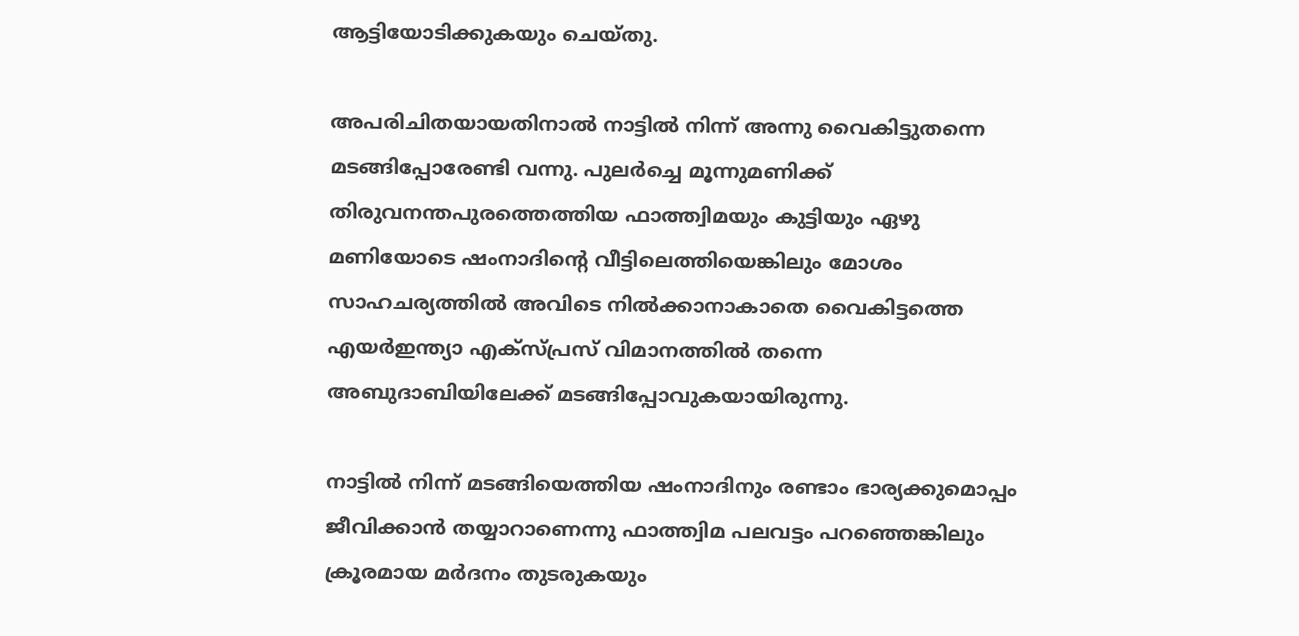ആട്ടിയോടിക്കുകയും ചെയ്തു.

അപരിചിതയായതിനാല്‍ നാട്ടില്‍ നിന്ന് അന്നു വൈകിട്ടുതന്നെ മടങ്ങിപ്പോരേണ്ടി വന്നു. പുലര്‍ച്ചെ മൂന്നുമണിക്ക് തിരുവനന്തപുരത്തെത്തിയ ഫാത്ത്വിമയും കുട്ടിയും ഏഴു മണിയോടെ ഷംനാദിന്റെ വീട്ടിലെത്തിയെങ്കിലും മോശം സാഹചര്യത്തില്‍ അവിടെ നില്‍ക്കാനാകാതെ വൈകിട്ടത്തെ എയര്‍ഇന്ത്യാ എക്‌സ്പ്രസ് വിമാനത്തില്‍ തന്നെ അബുദാബിയിലേക്ക് മടങ്ങിപ്പോവുകയായിരുന്നു.

നാട്ടില്‍ നിന്ന് മടങ്ങിയെത്തിയ ഷംനാദിനും രണ്ടാം ഭാര്യക്കുമൊപ്പം ജീവിക്കാന്‍ തയ്യാറാണെന്നു ഫാത്ത്വിമ പലവട്ടം പറഞ്ഞെങ്കിലും ക്രൂരമായ മര്‍ദനം തുടരുകയും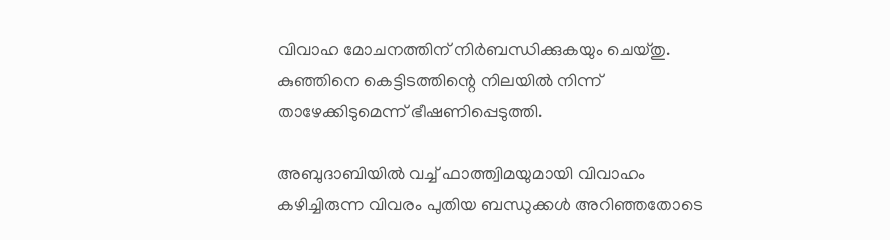വിവാഹ മോചനത്തിന് നിര്‍ബന്ധിക്കുകയും ചെയ്തു. കുഞ്ഞിനെ കെട്ടിടത്തിന്റെ നിലയില്‍ നിന്ന് താഴേക്കിടുമെന്ന് ഭീഷണിപ്പെടുത്തി.

അബുദാബിയില്‍ വച്ച് ഫാത്ത്വിമയുമായി വിവാഹം കഴിച്ചിരുന്ന വിവരം പുതിയ ബന്ധുക്കള്‍ അറിഞ്ഞതോടെ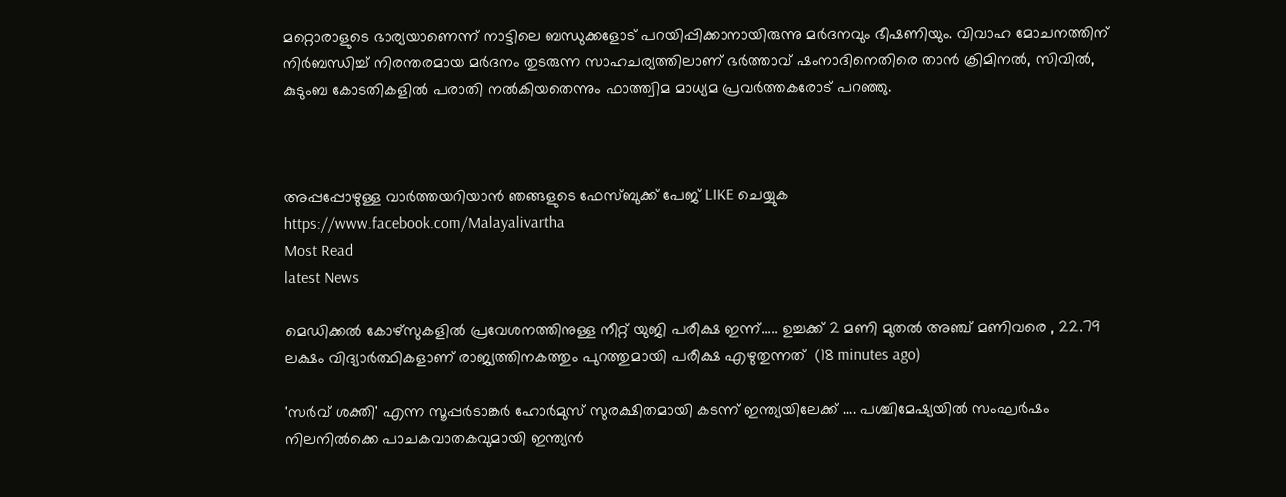മറ്റൊരാളുടെ ഭാര്യയാണെന്ന് നാട്ടിലെ ബന്ധുക്കളോട് പറയിപ്പിക്കാനായിരുന്നു മര്‍ദനവും ഭീഷണിയും. വിവാഹ മോചനത്തിന് നിര്‍ബന്ധിച്ച് നിരന്തരമായ മര്‍ദനം തുടരുന്ന സാഹചര്യത്തിലാണ് ഭര്‍ത്താവ് ഷംനാദിനെതിരെ താന്‍ ക്രിമിനല്‍, സിവില്‍, കുടുംബ കോടതികളില്‍ പരാതി നല്‍കിയതെന്നും ഫാത്ത്വിമ മാധ്യമ പ്രവര്‍ത്തകരോട് പറഞ്ഞു.



അപ്പപ്പോഴുള്ള വാര്‍ത്തയറിയാന്‍ ഞങ്ങളുടെ ഫേസ്‌ബുക്ക്‌ പേജ് LIKE ചെയ്യുക
https://www.facebook.com/Malayalivartha
Most Read
latest News

മെഡിക്കല്‍ കോഴ്‌സുകളില്‍ പ്രവേശനത്തിനുള്ള നീറ്റ് യുജി പരീക്ഷ ഇന്ന്..... ഉച്ചക്ക് 2 മണി മുതല്‍ അഞ്ച് മണിവരെ , 22.79 ലക്ഷം വിദ്യാര്‍ത്ഥികളാണ് രാജ്യത്തിനകത്തും പുറത്തുമായി പരീക്ഷ എഴുതുന്നത്  (18 minutes ago)

'സർവ് ശക്തി' എന്ന സൂപ്പർടാങ്കർ ഹോർമുസ് സുരക്ഷിതമായി കടന്ന് ഇന്ത്യയിലേക്ക് .... പശ്ചിമേഷ്യയിൽ സംഘർഷം നിലനിൽക്കെ പാചകവാതകവുമായി ഇന്ത്യൻ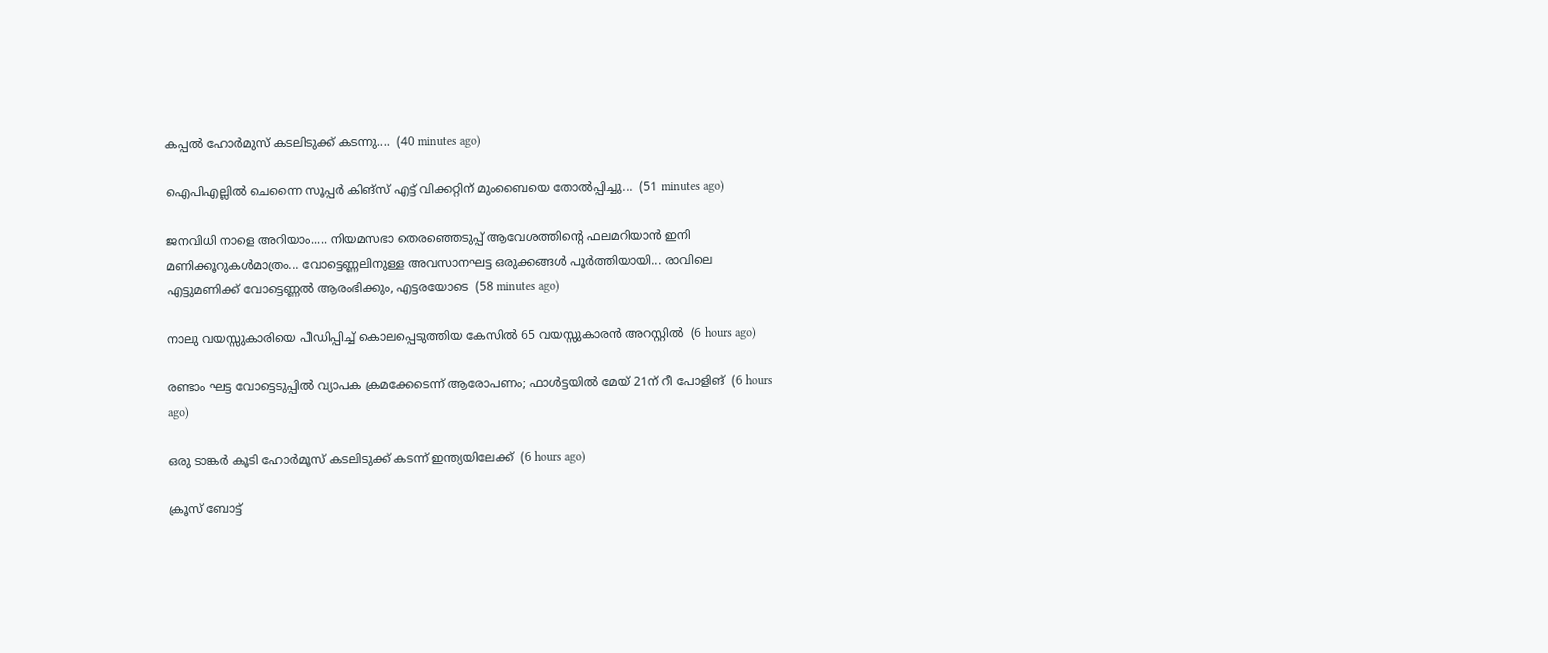കപ്പൽ ഹോർമുസ് കടലിടുക്ക് കടന്നു....  (40 minutes ago)

ഐപിഎല്ലിൽ ചെന്നൈ സൂപ്പർ കിങ്‌സ് എട്ട് വിക്കറ്റിന് മുംബൈയെ തോൽപ്പിച്ചു...  (51 minutes ago)

ജനവിധി നാളെ അറിയാം..... നിയമസഭാ തെരഞ്ഞെടുപ്പ്‌ ആവേശത്തിന്റെ ഫലമറിയാൻ ഇനി മണിക്കൂറുകൾമാത്രം... വോട്ടെണ്ണലിനുള്ള അവസാനഘട്ട ഒരുക്കങ്ങൾ പൂർത്തിയായി... രാവിലെ എട്ടുമണിക്ക് വോട്ടെണ്ണൽ ആരംഭിക്കും, എട്ടരയോടെ  (58 minutes ago)

നാലു വയസ്സുകാരിയെ പീഡിപ്പിച്ച് കൊലപ്പെടുത്തിയ കേസില്‍ 65 വയസ്സുകാരന്‍ അറസ്റ്റില്‍  (6 hours ago)

രണ്ടാം ഘട്ട വോട്ടെടുപ്പില്‍ വ്യാപക ക്രമക്കേടെന്ന് ആരോപണം; ഫാള്‍ട്ടയില്‍ മേയ് 21ന് റീ പോളിങ്  (6 hours ago)

ഒരു ടാങ്കര്‍ കൂടി ഹോര്‍മൂസ് കടലിടുക്ക് കടന്ന് ഇന്ത്യയിലേക്ക്  (6 hours ago)

ക്രൂസ് ബോട്ട്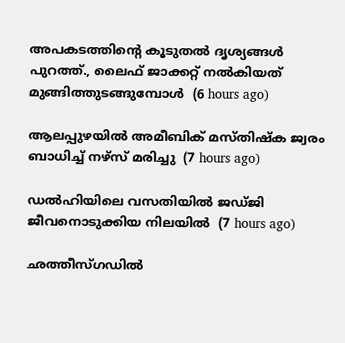അപകടത്തിന്റെ കൂടുതല്‍ ദൃശ്യങ്ങള്‍ പുറത്ത്., ലൈഫ് ജാക്കറ്റ് നല്‍കിയത് മുങ്ങിത്തുടങ്ങുമ്പോള്‍  (6 hours ago)

ആലപ്പുഴയില്‍ അമീബിക് മസ്തിഷ്‌ക ജ്വരം ബാധിച്ച് നഴ്‌സ് മരിച്ചു  (7 hours ago)

ഡല്‍ഹിയിലെ വസതിയില്‍ ജഡ്ജി ജീവനൊടുക്കിയ നിലയില്‍  (7 hours ago)

ഛത്തീസ്ഗഡില്‍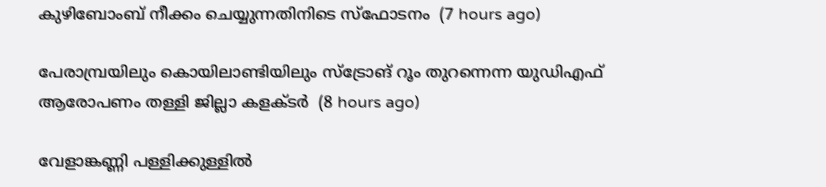കുഴിബോംബ് നീക്കം ചെയ്യുന്നതിനിടെ സ്‌ഫോടനം  (7 hours ago)

പേരാമ്പ്രയിലും കൊയിലാണ്ടിയിലും സ്‌ട്രോങ് റൂം തുറന്നെന്ന യുഡിഎഫ് ആരോപണം തള്ളി ജില്ലാ കളക്ടര്‍  (8 hours ago)

വേളാങ്കണ്ണി പള്ളിക്കുള്ളില്‍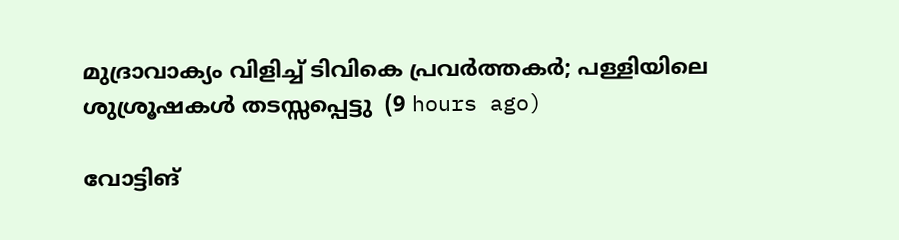മുദ്രാവാക്യം വിളിച്ച് ടിവികെ പ്രവര്‍ത്തകര്‍; പള്ളിയിലെ ശുശ്രൂഷകള്‍ തടസ്സപ്പെട്ടു  (9 hours ago)

വോട്ടിങ്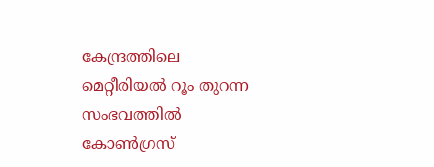കേന്ദ്രത്തിലെ മെറ്റീരിയല്‍ റൂം തുറന്ന സംഭവത്തില്‍ കോണ്‍ഗ്രസ്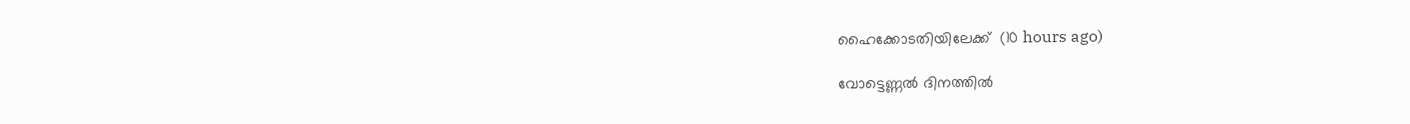ഹൈക്കോടതിയിലേക്ക്  (10 hours ago)

വോട്ടെണ്ണല്‍ ദിനത്തില്‍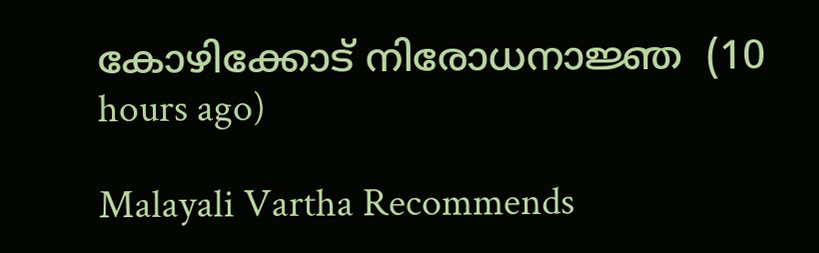കോഴിക്കോട് നിരോധനാജ്ഞ  (10 hours ago)

Malayali Vartha Recommends